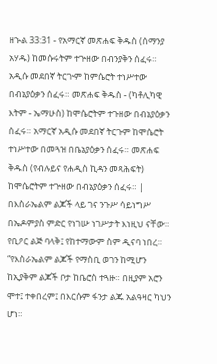ዘኍል 33:31 - የአማርኛ መጽሐፍ ቅዱስ (ሰማንያ አሃዱ) ከመሱሩትም ተጕዘው በብንያቅን ሰፈሩ። አዲሱ መደበኛ ትርጒም ከምሴሮት ተነሥተው በብኔያዕቃን ሰፈሩ። መጽሐፍ ቅዱስ - (ካቶሊካዊ እትም - ኤማሁስ) ከሞሴሮትም ተጉዘው በብኔያዕቃን ሰፈሩ። አማርኛ አዲሱ መደበኛ ትርጉም ከሞሴሮት ተነሥተው በመጓዝ በቤኔያዕቃን ሰፈሩ። መጽሐፍ ቅዱስ (የብሉይና የሐዲስ ኪዳን መጻሕፍት) ከሞሴሮትም ተጕዘው በብኔያዕቃን ሰፈሩ። |
በእስራኤልም ልጆች ላይ ገና ንጉሥ ሳይነግሥ በኤዶምያስ ምድር የነገሡ ነገሥታት እነዚህ ናቸው። የቢዖር ልጅ ባላቅ፤ የከተማውም ስም ዲናባ ነበረ።
“የእስራኤልም ልጆች የማስቢ ወገን ከሚሆን ከኢያቅም ልጆች ቦታ ከቤሮስ ተጓዙ። በዚያም አሮን ሞተ፤ ተቀበረም፤ በእርሱም ፋንታ ልጁ አልዓዛር ካህን ሆነ።